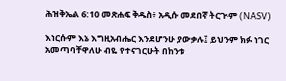ሕዝቅኤል 6:10 መጽሐፍ ቅዱስ፥ አዲሱ መደበኛ ትርጒም (NASV)

እነርሱም እኔ እግዚአብሔር እንደሆንሁ ያውቃሉ፤ ይህንም ክፉ ነገር አመጣባቸዋለሁ ብዬ የተናገርሁት በከንቱ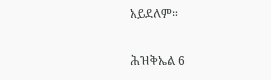አይደለም።

ሕዝቅኤል 6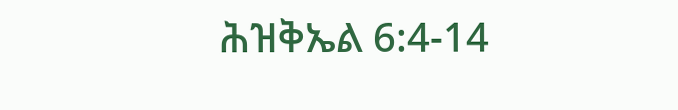ሕዝቅኤል 6:4-14